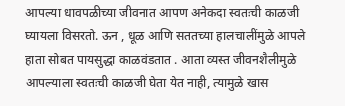आपल्या धावपळीच्या जीवनात आपण अनेकदा स्वतःची काळजी घ्यायला विसरतो. ऊन , धूळ आणि सततच्या हालचालींमुळे आपले हाता सोबत पायसुद्धा काळवंडतात . आता व्यस्त जीवनशैलीमुळे आपल्याला स्वतःची काळजी घेता येत नाही, त्यामुळे खास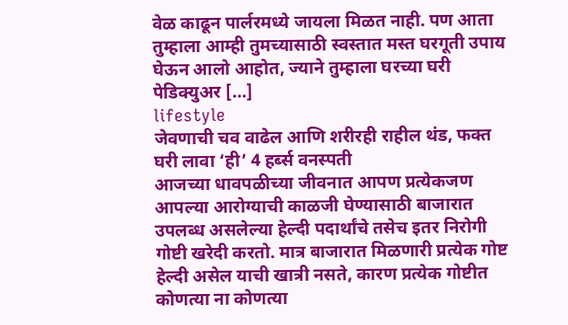वेळ काढून पार्लरमध्ये जायला मिळत नाही. पण आता तुम्हाला आम्ही तुमच्यासाठी स्वस्तात मस्त घरगूती उपाय घेऊन आलो आहोत, ज्याने तुम्हाला घरच्या घरी पेडिक्युअर […]
lifestyle
जेवणाची चव वाढेल आणि शरीरही राहील थंड, फक्त घरी लावा ‘ही’ 4 हर्ब्स वनस्पती
आजच्या धावपळीच्या जीवनात आपण प्रत्येकजण आपल्या आरोग्याची काळजी घेण्यासाठी बाजारात उपलब्ध असलेल्या हेल्दी पदार्थांचे तसेच इतर निरोगी गोष्टी खरेदी करतो. मात्र बाजारात मिळणारी प्रत्येक गोष्ट हेल्दी असेल याची खात्री नसते, कारण प्रत्येक गोष्टीत कोणत्या ना कोणत्या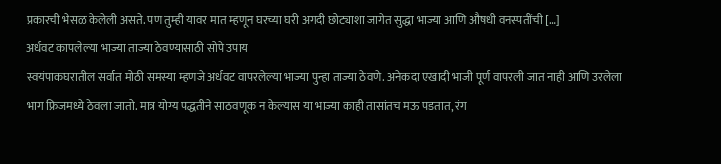प्रकारची भेसळ केलेली असते. पण तुम्ही यावर मात म्हणून घरच्या घरी अगदी छोट्याशा जागेत सुद्धा भाज्या आणि औषधी वनस्पतींची […]
अर्धवट कापलेल्या भाज्या ताज्या ठेवण्यासाठी सोपे उपाय
स्वयंपाकघरातील सर्वात मोठी समस्या म्हणजे अर्धवट वापरलेल्या भाज्या पुन्हा ताज्या ठेवणे. अनेकदा एखादी भाजी पूर्ण वापरली जात नाही आणि उरलेला भाग फ्रिजमध्ये ठेवला जातो. मात्र योग्य पद्धतीने साठवणूक न केल्यास या भाज्या काही तासांतच मऊ पडतात, रंग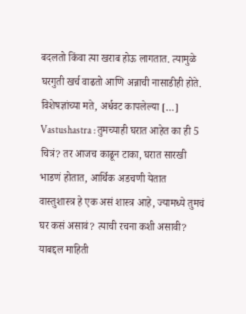बदलतो किंवा त्या खराब होऊ लागतात. त्यामुळे घरगुती खर्च वाढतो आणि अन्नाची नासाडीही होते. विशेषज्ञांच्या मते, अर्धवट कापलेल्या […]
Vastushastra : तुमच्याही घरात आहेत का ही 5 चित्रं? तर आजच काढून टाका, घरात सारखी भाडणं होतात, आर्थिक अडचणी येतात
वास्तुशास्त्र हे एक असं शास्त्र आहे, ज्यामध्ये तुमचं घर कसं असावं? त्याची रचना कशी असावी? याबद्दल माहिती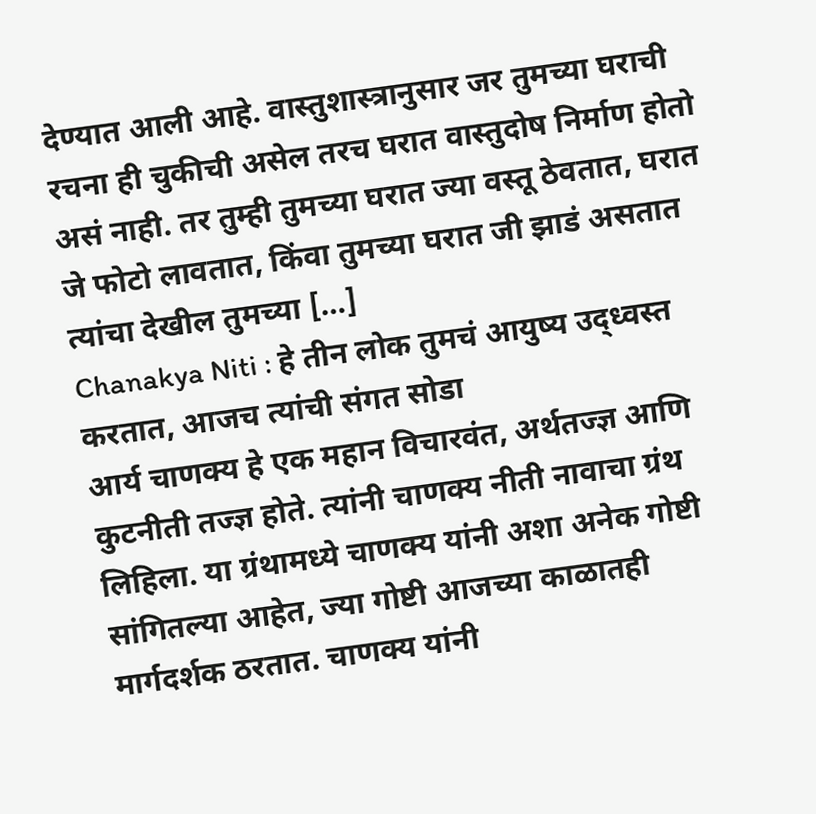देण्यात आली आहे. वास्तुशास्त्रानुसार जर तुमच्या घराची रचना ही चुकीची असेल तरच घरात वास्तुदोष निर्माण होतो असं नाही. तर तुम्ही तुमच्या घरात ज्या वस्तू ठेवतात, घरात जे फोटो लावतात, किंवा तुमच्या घरात जी झाडं असतात त्यांचा देखील तुमच्या […]
Chanakya Niti : हे तीन लोक तुमचं आयुष्य उद्ध्वस्त करतात, आजच त्यांची संगत सोडा
आर्य चाणक्य हे एक महान विचारवंत, अर्थतज्ज्ञ आणि कुटनीती तज्ज्ञ होते. त्यांनी चाणक्य नीती नावाचा ग्रंथ लिहिला. या ग्रंथामध्ये चाणक्य यांनी अशा अनेक गोष्टी सांगितल्या आहेत, ज्या गोष्टी आजच्या काळातही मार्गदर्शक ठरतात. चाणक्य यांनी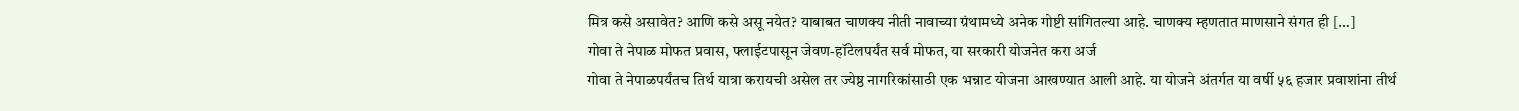मित्र कसे असावेत? आणि कसे असू नयेत? याबाबत चाणक्य नीती नावाच्या ग्रंथामध्ये अनेक गोष्टी सांगितल्या आहे. चाणक्य म्हणतात माणसाने संगत ही […]
गोवा ते नेपाळ मोफत प्रवास, फ्लाईटपासून जेवण-हॉटेलपर्यंत सर्व मोफत, या सरकारी योजनेत करा अर्ज
गोवा ते नेपाळपर्यंतच तिर्थ यात्रा करायची असेल तर ज्येष्ठ नागरिकांसाठी एक भन्नाट योजना आखण्यात आली आहे. या योजने अंतर्गत या वर्षी ५६ हजार प्रवाशांना तीर्थ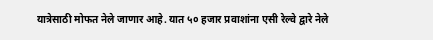यात्रेसाठी मोफत नेले जाणार आहे. यात ५० हजार प्रवाशांना एसी रेल्वे द्वारे नेले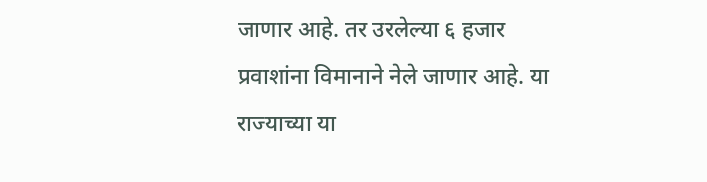जाणार आहे. तर उरलेल्या ६ हजार प्रवाशांना विमानाने नेले जाणार आहे. या राज्याच्या या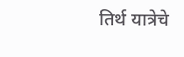तिर्थ यात्रेचे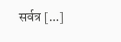सर्वत्र […]